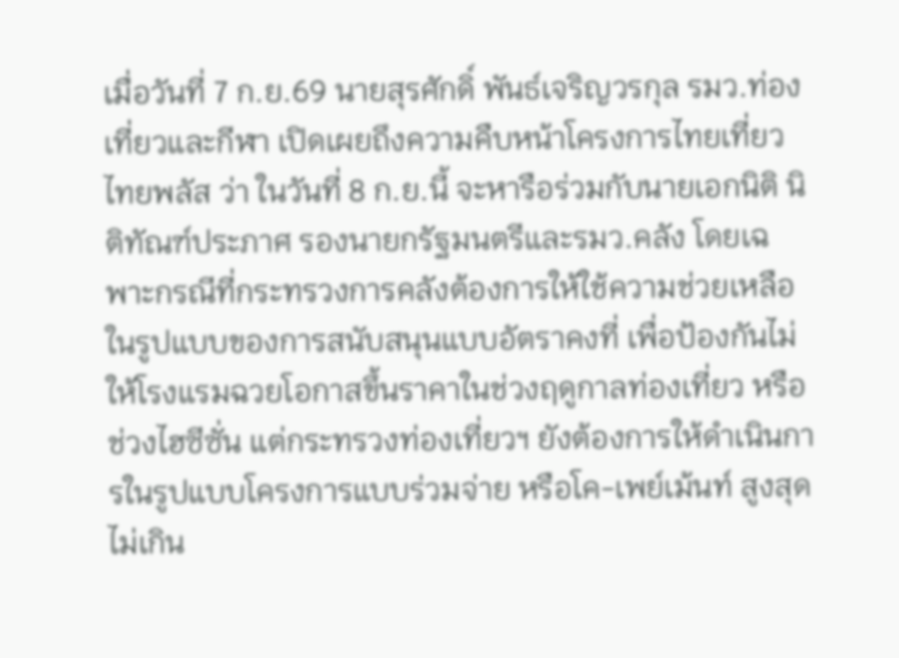เมื่อวันที่ 7 ก.ย.69 นายสุรศักดิ์ พันธ์เจริญวรกุล รมว.ท่องเที่ยวและกีฬา เปิดเผยถึงความคืบหน้าโครงการไทยเที่ยวไทยพลัส ว่า ในวันที่ 8 ก.ย.นี้ จะหารือร่วมกับนายเอกนิติ นิติทัณฑ์ประภาศ รองนายกรัฐมนตรีและรมว.คลัง โดยเฉพาะกรณีที่กระทรวงการคลังต้องการให้ใช้ความช่วยเหลือในรูปแบบของการสนับสนุนแบบอัตราคงที่ เพื่อป้องกันไม่ให้โรงแรมฉวยโอกาสขึ้นราคาในช่วงฤดูกาลท่องเที่ยว หรือช่วงไฮซีซั่น แต่กระทรวงท่องเที่ยวฯ ยังต้องการให้ดำเนินการในรูปแบบโครงการแบบร่วมจ่าย หรือโค-เพย์เม้นท์ สูงสุดไม่เกิน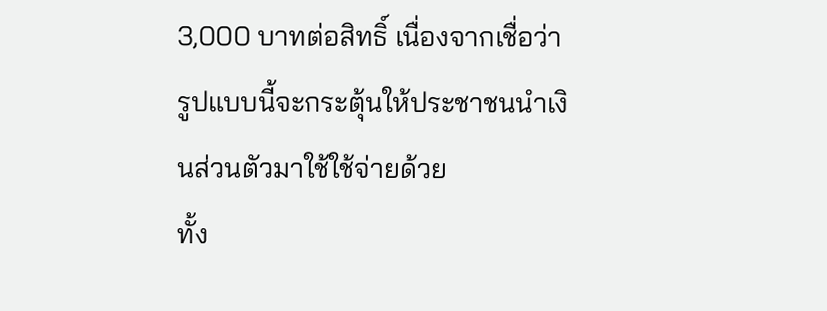3,000 บาทต่อสิทธิ์ เนื่องจากเชื่อว่ารูปแบบนี้จะกระตุ้นให้ประชาชนนำเงินส่วนตัวมาใช้ใช้จ่ายด้วย
ทั้ง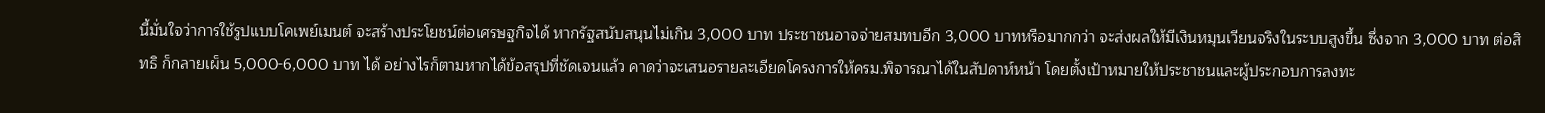นี้มั่นใจว่าการใช้รูปแบบโคเพย์เมนต์ จะสร้างประโยชน์ต่อเศรษฐกิจได้ หากรัฐสนับสนุนไม่เกิน 3,000 บาท ประชาชนอาจจ่ายสมทบอีก 3,000 บาทหรือมากกว่า จะส่งผลให้มีเงินหมุนเวียนจริงในระบบสูงขึ้น ซึ่งจาก 3,000 บาท ต่อสิทธิ ก็กลายเผ็น 5,000-6,000 บาท ได้ อย่างไรก็ตามหากได้ข้อสรุปที่ชัดเจนแล้ว คาดว่าจะเสนอรายละเอียดโครงการให้ครม.พิจารณาได้ในสัปดาห์หน้า โดยตั้งเป้าหมายให้ประชาชนและผู้ประกอบการลงทะ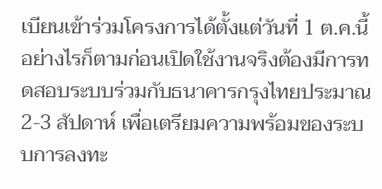เบียนเข้าร่วมโครงการได้ตั้งแต่วันที่ 1 ต.ค.นี้
อย่างไรก็ตามก่อนเปิดใช้งานจริงต้องมีการทดสอบระบบร่วมกับธนาคารกรุงไทยประมาณ 2-3 สัปดาห์ เพื่อเตรียมความพร้อมของระบบการลงทะ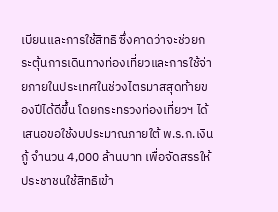เบียนและการใช้สิทธิ ซึ่งคาดว่าจะช่วยกระตุ้นการเดินทางท่องเที่ยวและการใช้จ่ายภายในประเทศในช่วงไตรมาสสุดท้ายของปีได้ดีขึ้น โดยกระทรวงท่องเที่ยวฯ ได้เสนอขอใช้งบประมาณภายใต้ พ.ร.ก.เงินกู้ จำนวน 4,000 ล้านบาท เพื่อจัดสรรให้ประชาชนใช้สิทธิเข้า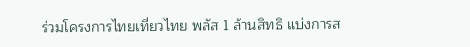ร่วมโครงการไทยเที่ยวไทย พลัส 1 ล้านสิทธิ แบ่งการส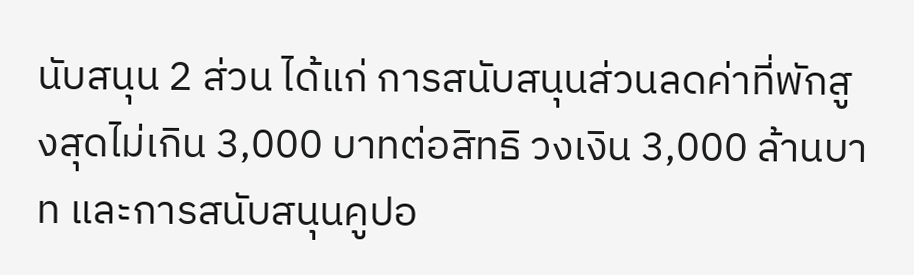นับสนุน 2 ส่วน ได้แก่ การสนับสนุนส่วนลดค่าที่พักสูงสุดไม่เกิน 3,000 บาทต่อสิทธิ วงเงิน 3,000 ล้านบาท และการสนับสนุนคูปอ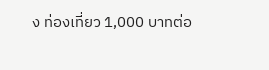ง ท่องเที่ยว 1,000 บาทต่อ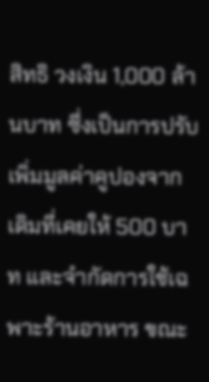สิทธิ วงเงิน 1,000 ล้านบาท ซึ่งเป็นการปรับเพิ่มมูลค่าคูปองจากเดิมที่เคยให้ 500 บาท และจำกัดการใช้เฉพาะร้านอาหาร ขณะ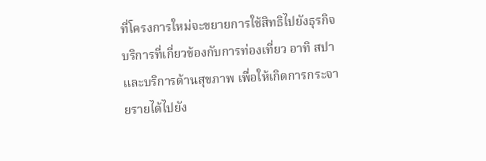ที่โครงการใหม่จะขยายการใช้สิทธิไปยังธุรกิจบริการที่เกี่ยวข้องกับการท่องเที่ยว อาทิ สปา และบริการด้านสุขภาพ เพื่อให้เกิดการกระจายรายได้ไปยัง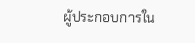ผู้ประกอบการใน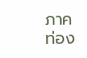ภาคท่อง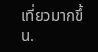เที่ยวมากขึ้น.